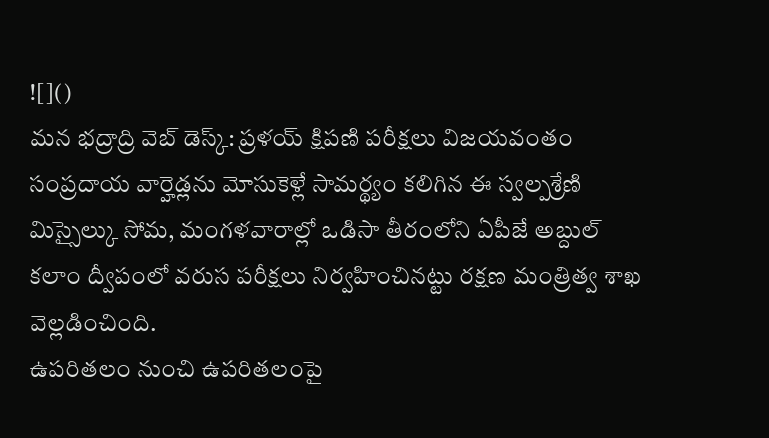![]()
మన భద్రాద్రి వెబ్ డెస్క్: ప్రళయ్ క్షిపణి పరీక్షలు విజయవంతం సంప్రదాయ వార్హెడ్లను మోసుకెళ్లే సామర్థ్యం కలిగిన ఈ స్వల్పశ్రేణి మిస్సైల్కు సోమ, మంగళవారాల్లో ఒడిసా తీరంలోని ఏపీజే అబ్దుల్ కలాం ద్వీపంలో వరుస పరీక్షలు నిర్వహించినట్టు రక్షణ మంత్రిత్వ శాఖ వెల్లడించింది.
ఉపరితలం నుంచి ఉపరితలంపై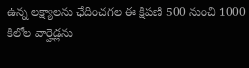ఉన్న లక్ష్యాలను ఛేదించగల ఈ క్షిపణి 500 నుంచి 1000 కిలోల వార్హెడ్లను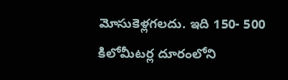మోసుకెళ్లగలదు. ఇది 150- 500 కిలోమీటర్ల దూరంలోని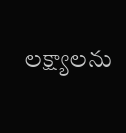లక్ష్యాలను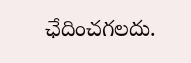ఛేదించగలదు.